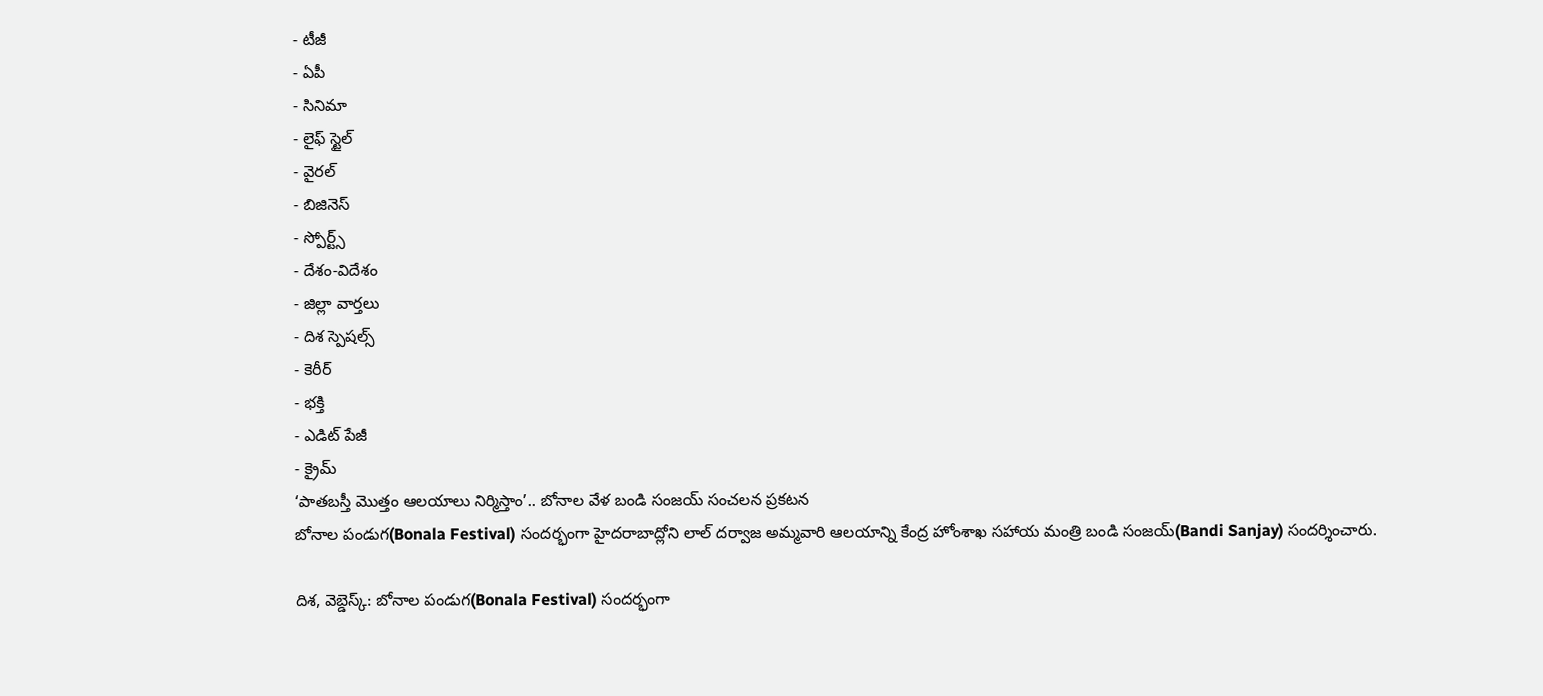- టీజీ
- ఏపీ
- సినిమా
- లైఫ్ స్టైల్
- వైరల్
- బిజినెస్
- స్పోర్ట్స్
- దేశం-విదేశం
- జిల్లా వార్తలు
- దిశ స్పెషల్స్
- కెరీర్
- భక్తి
- ఎడిట్ పేజీ
- క్రైమ్
‘పాతబస్తీ మొత్తం ఆలయాలు నిర్మిస్తాం’.. బోనాల వేళ బండి సంజయ్ సంచలన ప్రకటన
బోనాల పండుగ(Bonala Festival) సందర్భంగా హైదరాబాద్లోని లాల్ దర్వాజ అమ్మవారి ఆలయాన్ని కేంద్ర హోంశాఖ సహాయ మంత్రి బండి సంజయ్(Bandi Sanjay) సందర్శించారు.

దిశ, వెబ్డెస్క్: బోనాల పండుగ(Bonala Festival) సందర్భంగా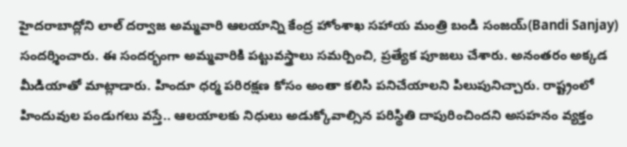హైదరాబాద్లోని లాల్ దర్వాజ అమ్మవారి ఆలయాన్ని కేంద్ర హోంశాఖ సహాయ మంత్రి బండి సంజయ్(Bandi Sanjay) సందర్శించారు. ఈ సందర్భంగా అమ్మవారికి పట్టువస్త్రాలు సమర్పించి, ప్రత్యేక పూజలు చేశారు. అనంతరం అక్కడ మీడియాతో మాట్లాడారు. హిందూ ధర్మ పరిరక్షణ కోసం అంతా కలిసి పనిచేయాలని పిలుపునిచ్చారు. రాష్ట్రంలో హిందువుల పండుగలు వస్తే.. ఆలయాలకు నిధులు అడుక్కోవాల్సిన పరిస్థితి దాపురించిందని అసహనం వ్యక్తం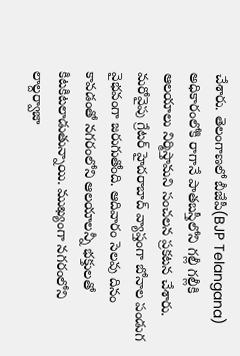చేశారు. తెలంగాణలో బీజేపీ(BJP Telangana) అధికారంలోకి రాగానే పాతబస్తీలోని గల్లీ గల్లీకి ఆలయాలు నిర్మిస్తామని సంచలన ప్రకటన చేశారు.
మరోవైపు గ్రేటర్ హైదరాబాద్ వ్యాప్తంగా బోనాల పండుగ వైభవంగా జరుగుతోంది. ఆదివారం సెలవు దినం కావడంతో నగరంలోని ఆలయాలన్నీ భక్తులతో కిటకిటలాడుతున్నాయి. ముఖ్యంగా నగరంలోని లాల్దర్వాజా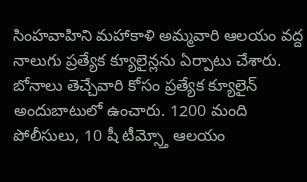సింహవాహిని మహాకాళి అమ్మవారి ఆలయం వద్ద నాలుగు ప్రత్యేక క్యూలైన్లను ఏర్పాటు చేశారు. బోనాలు తెచ్చేవారి కోసం ప్రత్యేక క్యూలైన్ అందుబాటులో ఉంచారు. 1200 మంది పోలీసులు, 10 షీ టీమ్స్తో ఆలయం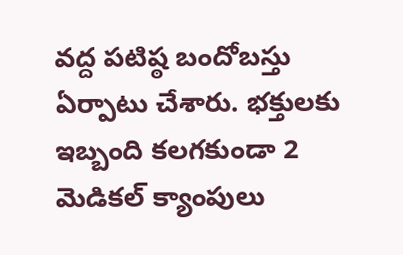వద్ద పటిష్ఠ బందోబస్తు ఏర్పాటు చేశారు. భక్తులకు ఇబ్బంది కలగకుండా 2 మెడికల్ క్యాంపులు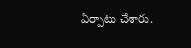ఏర్పాటు చేశారు.